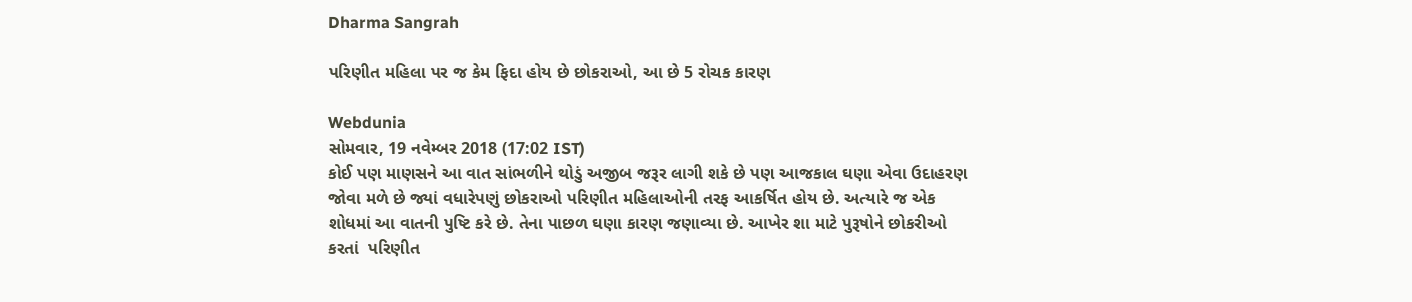Dharma Sangrah

પરિણીત મહિલા પર જ કેમ ફિદા હોય છે છોકરાઓ, આ છે 5 રોચક કારણ

Webdunia
સોમવાર, 19 નવેમ્બર 2018 (17:02 IST)
કોઈ પણ માણસને આ વાત સાંભળીને થોડું અજીબ જરૂર લાગી શકે છે પણ આજકાલ ઘણા એવા ઉદાહરણ જોવા મળે છે જ્યાં વધારેપણું છોકરાઓ પરિણીત મહિલાઓની તરફ આકર્ષિત હોય છે. અત્યારે જ એક શોધમાં આ વાતની પુષ્ટિ કરે છે. તેના પાછળ ઘણા કારણ જણાવ્યા છે. આખેર શા માટે પુરૂષોને છોકરીઓ કરતાં  પરિણીત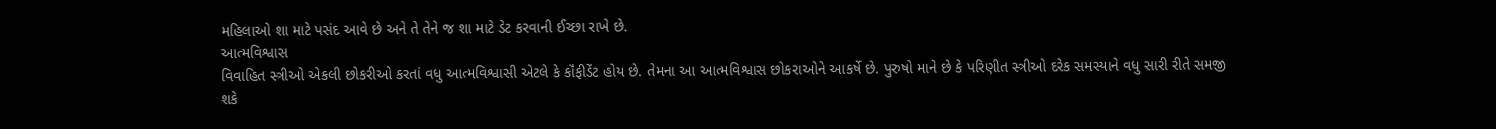મહિલાઓ શા માટે પસંદ આવે છે અને તે તેને જ શા માટે ડેટ કરવાની ઈચ્છા રાખે છે.
આત્મવિશ્વાસ
વિવાહિત સ્ત્રીઓ એકલી છોકરીઓ કરતાં વધુ આત્મવિશ્વાસી એટલે કે કૉંફીડેંટ હોય છે. તેમના આ આત્મવિશ્વાસ છોકરાઓને આકર્ષે છે. પુરુષો માને છે કે પરિણીત સ્ત્રીઓ દરેક સમસ્યાને વધુ સારી રીતે સમજી શકે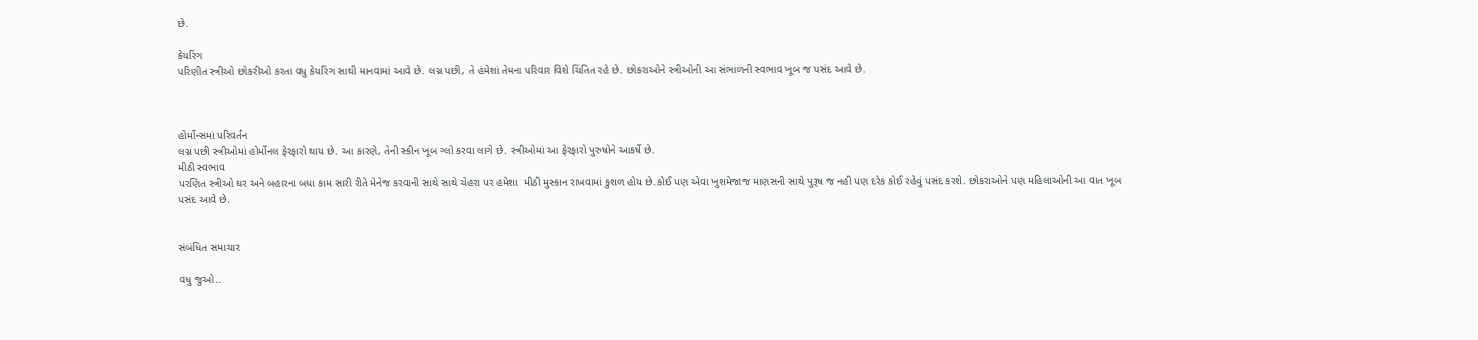છે.

કેયરિંગ
પરિણીત સ્ત્રીઓ છોકરીઓ કરતા વધુ કેયરિંગ સાથી માનવામાં આવે છે. લગ્ન પછી, તે હંમેશાં તેમના પરિવાર વિશે ચિંતિત રહે છે. છોકરાઓને સ્ત્રીઓની આ સંભાળની સ્વભાવ ખૂબ જ પસંદ આવે છે.



હોર્મોન્સમાં પરિવર્તન
લગ્ન પછી સ્ત્રીઓમાં હોર્મોનલ ફેરફારો થાય છે. આ કારણે, તેની સ્કીન ખૂબ ગ્લો કરવા લાગે છે. સ્ત્રીઓમાં આ ફેરફારો પુરુષોને આકર્ષે છે.
મીઠી સ્વભાવ
પરણિત સ્ત્રીઓ ઘર અને બહારના બધા કામ સારી રીતે મેનેજ કરવાની સાથે સાથે ચેહરા પર હમેશા  મીઠી મુસ્કાન રાખવામાં કુશળ હોય છે.કોઈ પણ એવા ખુશમેજાજ માણસની સાથે પુરૂષ જ નહી પણ દરેક કોઈ રહેવું પસંદ કરશે. છોકરાઓને પણ મહિલાઓની આ વાત ખૂબ પસંદ આવે છે.


સંબંધિત સમાચાર

વધુ જુઓ..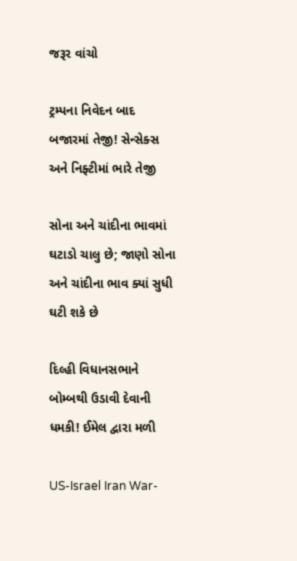જરૂર વાંચો

ટ્રમ્પના નિવેદન બાદ બજારમાં તેજી! સેન્સેક્સ અને નિફ્ટીમાં ભારે તેજી

સોના અને ચાંદીના ભાવમાં ઘટાડો ચાલુ છે; જાણો સોના અને ચાંદીના ભાવ ક્યાં સુધી ઘટી શકે છે

દિલ્હી વિધાનસભાને બોમ્બથી ઉડાવી દેવાની ધમકી! ઈમેલ દ્વારા મળી

US-Israel Iran War-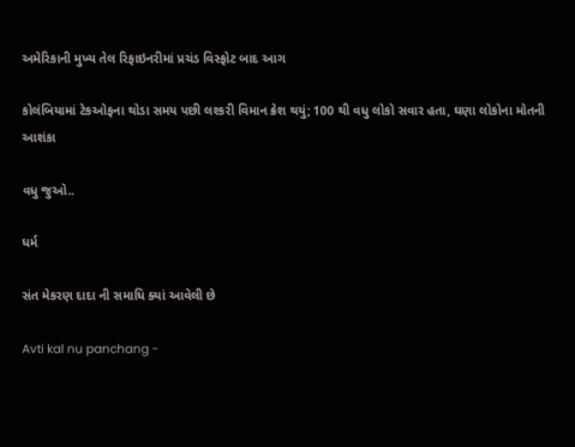અમેરિકાની મુખ્ય તેલ રિફાઇનરીમાં પ્રચંડ વિસ્ફોટ બાદ આગ

કોલંબિયામાં ટેકઓફના થોડા સમય પછી લશ્કરી વિમાન ક્રેશ થયું; 100 થી વધુ લોકો સવાર હતા, ઘણા લોકોના મોતની આશંકા

વધુ જુઓ..

ધર્મ

સંત મેકરણ દાદા ની સમાધિ ક્યાં આવેલી છે

Avti kal nu panchang -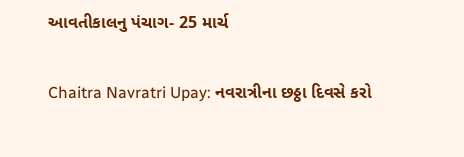આવતીકાલનુ પંચાગ- 25 માર્ચ

Chaitra Navratri Upay: નવરાત્રીના છઠ્ઠા દિવસે કરો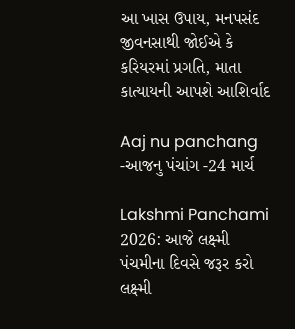આ ખાસ ઉપાય, મનપસંદ જીવનસાથી જોઈએ કે કરિયરમાં પ્રગતિ, માતા કાત્યાયની આપશે આશિર્વાદ

Aaj nu panchang -આજનુ પંચાંગ -24 માર્ચ

Lakshmi Panchami 2026: આજે લક્ષ્મી પંચમીના દિવસે જરૂર કરો લક્ષ્મી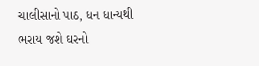ચાલીસાનો પાઠ, ધન ધાન્યથી ભરાય જશે ઘરનો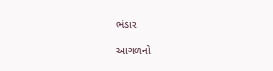ભંડાર

આગળનો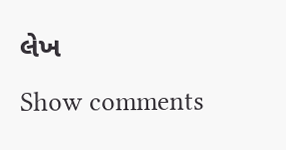લેખ
Show comments